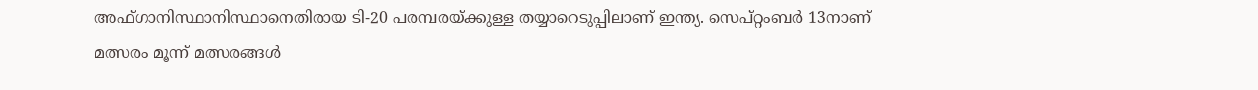അഫ്ഗാനിസ്ഥാനിസ്ഥാനെതിരായ ടി-20 പരമ്പരയ്ക്കുള്ള തയ്യാറെടുപ്പിലാണ് ഇന്ത്യ. സെപ്റ്റംബര്‍ 13നാണ് മത്സരം മൂന്ന് മത്സരങ്ങള്‍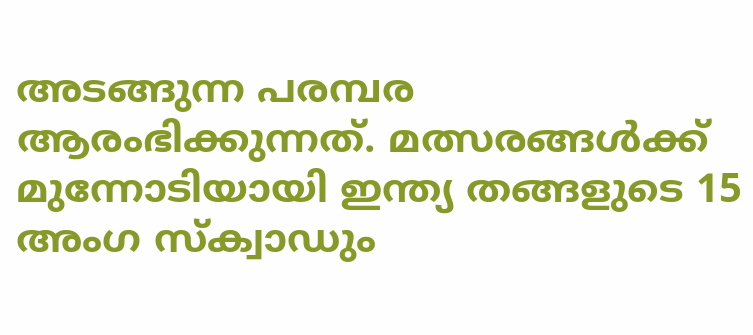അടങ്ങുന്ന പരമ്പര ആരംഭിക്കുന്നത്. മത്സരങ്ങള്‍ക്ക് മുന്നോടിയായി ഇന്ത്യ തങ്ങളുടെ 15 അംഗ സ്‌ക്വാഡും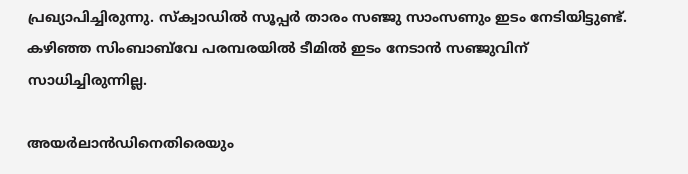പ്രഖ്യാപിച്ചിരുന്നു. സ്‌ക്വാഡില്‍ സൂപ്പര്‍ താരം സഞ്ജു സാംസണും ഇടം നേടിയിട്ടുണ്ട്. കഴിഞ്ഞ സിംബാബ്‌വേ പരമ്പരയില്‍ ടീമില്‍ ഇടം നേടാന്‍ സഞ്ജുവിന് സാധിച്ചിരുന്നില്ല.

അയര്‍ലാന്‍ഡിനെതിരെയും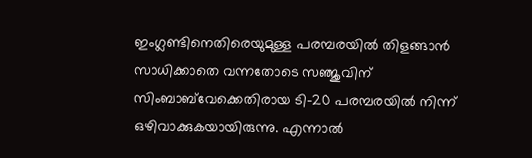ഇംഗ്ലണ്ടിനെതിരെയുമുള്ള പരമ്പരയില്‍ തിളങ്ങാന്‍ സാധിക്കാതെ വന്നതോടെ സഞ്ജുവിന് സിംബാബ്‌വേക്കെതിരായ ടി-20 പരമ്പരയില്‍ നിന്ന് ഒഴിവാക്കുകയായിരുന്നു. എന്നാല്‍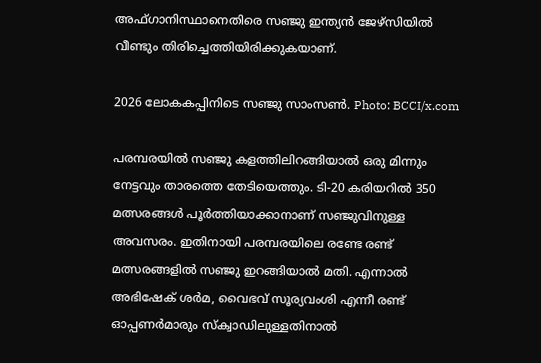അഫ്ഗാനിസ്ഥാനെതിരെ സഞ്ജു ഇന്ത്യന്‍ ജേഴ്‌സിയില്‍ വീണ്ടും തിരിച്ചെത്തിയിരിക്കുകയാണ്.

2026 ലോകകപ്പിനിടെ സഞ്ജു സാംസൺ. Photo: BCCI/x.com

പരമ്പരയില്‍ സഞ്ജു കളത്തിലിറങ്ങിയാല്‍ ഒരു മിന്നും നേട്ടവും താരത്തെ തേടിയെത്തും. ടി-20 കരിയറില്‍ 350 മത്സരങ്ങള്‍ പൂര്‍ത്തിയാക്കാനാണ് സഞ്ജുവിനുള്ള അവസരം. ഇതിനായി പരമ്പരയിലെ രണ്ടേ രണ്ട് മത്സരങ്ങളില്‍ സഞ്ജു ഇറങ്ങിയാല്‍ മതി. എന്നാല്‍ അഭിഷേക് ശര്‍മ, വൈഭവ് സൂര്യവംശി എന്നീ രണ്ട് ഓപ്പണര്‍മാരും സ്‌ക്വാഡിലുള്ളതിനാല്‍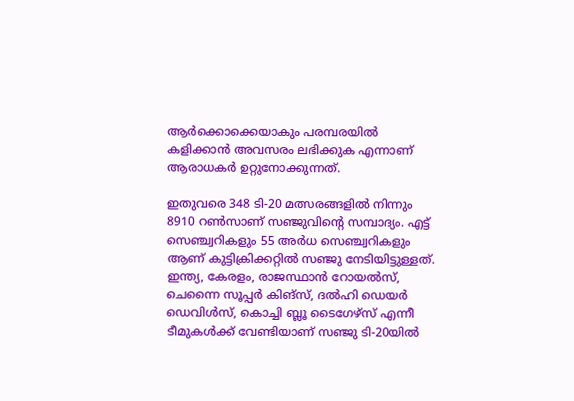ആര്‍ക്കൊക്കെയാകും പരമ്പരയില്‍ കളിക്കാന്‍ അവസരം ലഭിക്കുക എന്നാണ് ആരാധകര്‍ ഉറ്റുനോക്കുന്നത്.

ഇതുവരെ 348 ടി-20 മത്സരങ്ങളില്‍ നിന്നും 8910 റണ്‍സാണ് സഞ്ജുവിന്റെ സമ്പാദ്യം. എട്ട് സെഞ്ച്വറികളും 55 അര്‍ധ സെഞ്ച്വറികളും ആണ് കുട്ടിക്രിക്കറ്റില്‍ സഞ്ജു നേടിയിട്ടുള്ളത്. ഇന്ത്യ, കേരളം, രാജസ്ഥാന്‍ റോയല്‍സ്, ചെന്നൈ സൂപ്പര്‍ കിങ്‌സ്, ദല്‍ഹി ഡെയര്‍ ഡെവിള്‍സ്, കൊച്ചി ബ്ലൂ ടൈഗേഴ്സ് എന്നീ ടീമുകള്‍ക്ക് വേണ്ടിയാണ് സഞ്ജു ടി-20യില്‍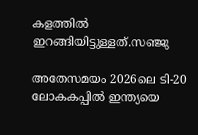കളത്തില്‍ ഇറങ്ങിയിട്ടുള്ളത്.സഞ്ജു

അതേസമയം 2026ലെ ടി-20 ലോകകപ്പില്‍ ഇന്ത്യയെ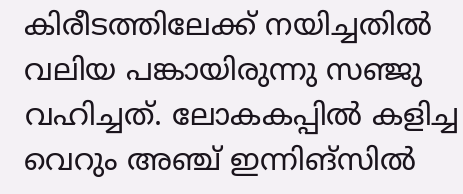കിരീടത്തിലേക്ക് നയിച്ചതില്‍ വലിയ പങ്കായിരുന്നു സഞ്ജു വഹിച്ചത്. ലോകകപ്പില്‍ കളിച്ച വെറും അഞ്ച് ഇന്നിങ്സില്‍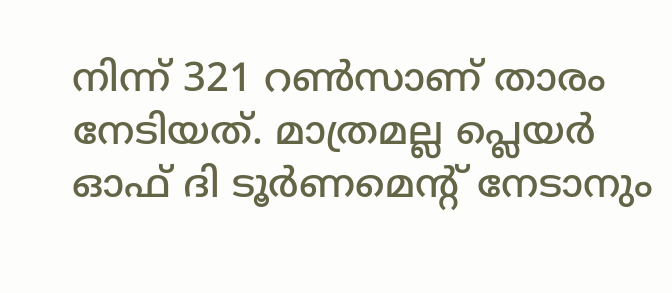നിന്ന് 321 റണ്‍സാണ് താരം നേടിയത്. മാത്രമല്ല പ്ലെയര്‍ ഓഫ് ദി ടൂര്‍ണമെന്റ് നേടാനും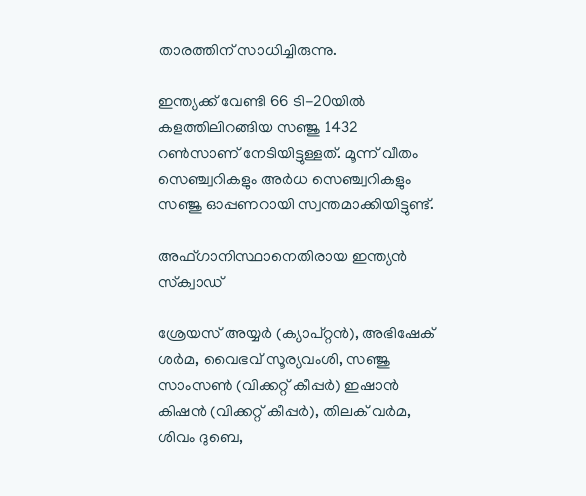താരത്തിന് സാധിച്ചിരുന്നു.

ഇന്ത്യക്ക് വേണ്ടി 66 ടി-20യില്‍ കളത്തിലിറങ്ങിയ സഞ്ജു 1432 റണ്‍സാണ് നേടിയിട്ടുള്ളത്. മൂന്ന് വീതം സെഞ്ച്വറികളും അര്‍ധ സെഞ്ച്വറികളും സഞ്ജു ഓപ്പണറായി സ്വന്തമാക്കിയിട്ടുണ്ട്.

അഫ്ഗാനിസ്ഥാനെതിരായ ഇന്ത്യന്‍ സ്‌ക്വാഡ്

ശ്രേയസ് അയ്യര്‍ (ക്യാപ്റ്റന്‍), അഭിഷേക് ശര്‍മ, വൈഭവ് സൂര്യവംശി, സഞ്ജു സാംസണ്‍ (വിക്കറ്റ് കീപ്പര്‍) ഇഷാന്‍ കിഷന്‍ (വിക്കറ്റ് കീപ്പര്‍), തിലക് വര്‍മ, ശിവം ദുബെ,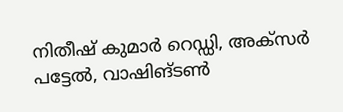നിതീഷ് കുമാര്‍ റെഡ്ഡി, അക്‌സര്‍ പട്ടേല്‍, വാഷിങ്ടണ്‍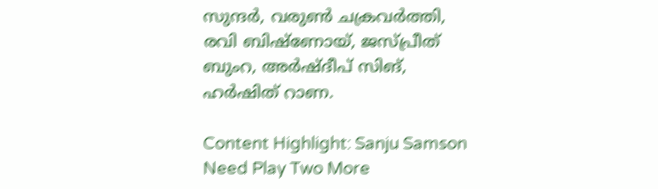സുന്ദര്‍, വരുണ്‍ ചക്രവര്‍ത്തി, രവി ബിഷ്‌ണോയ്, ജസ്പ്രീത് ബുംറ, അര്‍ഷ്ദീപ് സിങ്, ഹര്‍ഷിത് റാണ.

Content Highlight: Sanju Samson Need Play Two More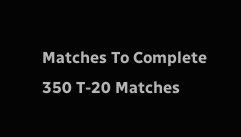Matches To Complete 350 T-20 Matches